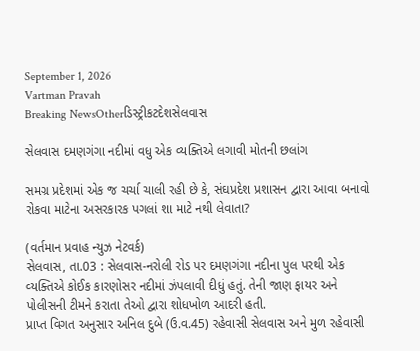September 1, 2026
Vartman Pravah
Breaking NewsOtherડિસ્ટ્રીકટદેશસેલવાસ

સેલવાસ દમણગંગા નદીમાં વધુ એક વ્‍યક્‍તિએ લગાવી મોતની છલાંગ

સમગ્ર પ્રદેશમાં એક જ ચર્ચા ચાલી રહી છે કે, સંઘપ્રદેશ પ્રશાસન દ્વારા આવા બનાવો રોકવા માટેના અસરકારક પગલાં શા માટે નથી લેવાતા?

(વર્તમાન પ્રવાહ ન્‍યુઝ નેટવર્ક)
સેલવાસ, તા.03 : સેલવાસ-નરોલી રોડ પર દમણગંગા નદીના પુલ પરથી એક વ્‍યક્‍તિએ કોઈક કારણોસર નદીમાં ઝંપલાવી દીધું હતું. તેની જાણ ફાયર અને પોલીસની ટીમને કરાતા તેઓ દ્વારા શોધખોળ આદરી હતી.
પ્રાપ્ત વિગત અનુસાર અનિલ દુબે (ઉ.વ.45) રહેવાસી સેલવાસ અને મુળ રહેવાસી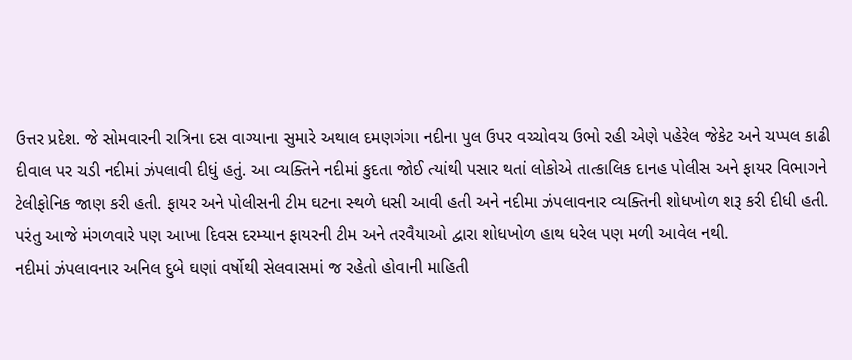ઉત્તર પ્રદેશ. જે સોમવારની રાત્રિના દસ વાગ્‍યાના સુમારે અથાલ દમણગંગા નદીના પુલ ઉપર વચ્‍ચોવચ ઉભો રહી એણે પહેરેલ જેકેટ અને ચપ્‍પલ કાઢી દીવાલ પર ચડી નદીમાં ઝંપલાવી દીધું હતું. આ વ્‍યક્‍તિને નદીમાં કુદતા જોઈ ત્‍યાંથી પસાર થતાં લોકોએ તાત્‍કાલિક દાનહ પોલીસ અને ફાયર વિભાગને ટેલીફોનિક જાણ કરી હતી. ફાયર અને પોલીસની ટીમ ઘટના સ્‍થળે ધસી આવી હતી અને નદીમા ઝંપલાવનાર વ્‍યક્‍તિની શોધખોળ શરૂ કરી દીધી હતી. પરંતુ આજે મંગળવારે પણ આખા દિવસ દરમ્‍યાન ફાયરની ટીમ અને તરવૈયાઓ દ્વારા શોધખોળ હાથ ધરેલ પણ મળી આવેલ નથી.
નદીમાં ઝંપલાવનાર અનિલ દુબે ઘણાં વર્ષોથી સેલવાસમાં જ રહેતો હોવાની માહિતી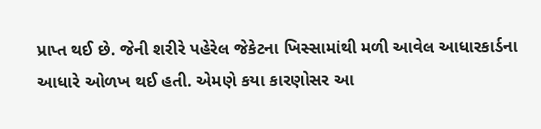પ્રાપ્ત થઈ છે. જેની શરીરે પહેરેલ જેકેટના ખિસ્‍સામાંથી મળી આવેલ આધારકાર્ડના આધારે ઓળખ થઈ હતી. એમણે કયા કારણોસર આ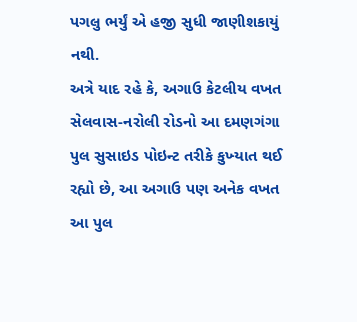પગલુ ભર્યું એ હજી સુધી જાણીશકાયું નથી.
અત્રે યાદ રહે કે, અગાઉ કેટલીય વખત સેલવાસ-નરોલી રોડનો આ દમણગંગા પુલ સુસાઇડ પોઇન્‍ટ તરીકે કુખ્‍યાત થઈ રહ્યો છે, આ અગાઉ પણ અનેક વખત આ પુલ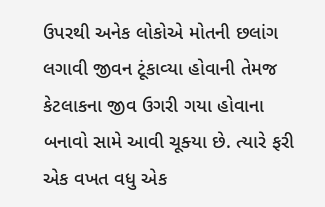ઉપરથી અનેક લોકોએ મોતની છલાંગ લગાવી જીવન ટૂંકાવ્‍યા હોવાની તેમજ કેટલાકના જીવ ઉગરી ગયા હોવાના બનાવો સામે આવી ચૂક્‍યા છે. ત્‍યારે ફરી એક વખત વધુ એક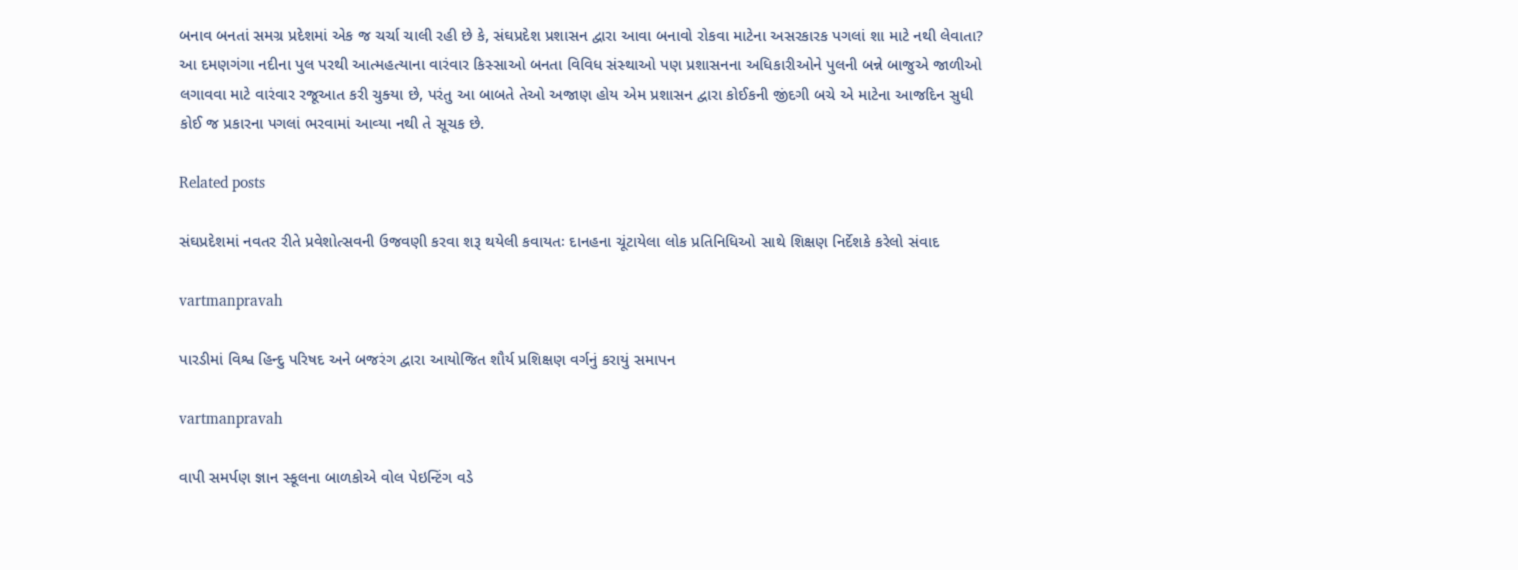બનાવ બનતાં સમગ્ર પ્રદેશમાં એક જ ચર્ચા ચાલી રહી છે કે, સંઘપ્રદેશ પ્રશાસન દ્વારા આવા બનાવો રોકવા માટેના અસરકારક પગલાં શા માટે નથી લેવાતા?
આ દમણગંગા નદીના પુલ પરથી આત્‍મહત્‍યાના વારંવાર કિસ્‍સાઓ બનતા વિવિધ સંસ્‍થાઓ પણ પ્રશાસનના અધિકારીઓને પુલની બન્ને બાજુએ જાળીઓ લગાવવા માટે વારંવાર રજૂઆત કરી ચુક્‍યા છે, પરંતુ આ બાબતે તેઓ અજાણ હોય એમ પ્રશાસન દ્વારા કોઈકની જીંદગી બચે એ માટેના આજદિન સુધી કોઈ જ પ્રકારના પગલાં ભરવામાં આવ્‍યા નથી તે સૂચક છે.

Related posts

સંઘપ્રદેશમાં નવતર રીતે પ્રવેશોત્‍સવની ઉજવણી કરવા શરૂ થયેલી કવાયતઃ દાનહના ચૂંટાયેલા લોક પ્રતિનિધિઓ સાથે શિક્ષણ નિર્દેશકે કરેલો સંવાદ

vartmanpravah

પારડીમાં વિશ્વ હિન્‍દુ પરિષદ અને બજરંગ દ્વારા આયોજિત શૌર્ય પ્રશિક્ષણ વર્ગનું કરાયું સમાપન

vartmanpravah

વાપી સમર્પણ જ્ઞાન સ્‍કૂલના બાળકોએ વોલ પેઇન્‍ટિંગ વડે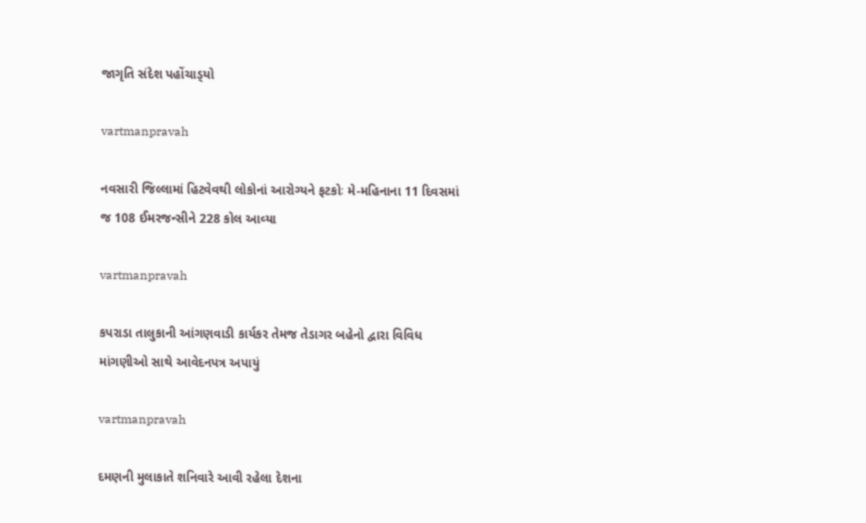જાગૃતિ સંદેશ પહોંચાડ્‍યો

vartmanpravah

નવસારી જિલ્લામાં હિટવેવથી લોકોનાં આરોગ્‍યને ફટકોઃ મે-મહિનાના 11 દિવસમાં જ 108 ઈમરજન્‍સીને 228 કોલ આવ્‍યા

vartmanpravah

કપરાડા તાલુકાની આંગણવાડી કાર્યકર તેમજ તેડાગર બહેનો દ્વારા વિવિધ માંગણીઓ સાથે આવેદનપત્ર અપાયું

vartmanpravah

દમણની મુલાકાતે શનિવારે આવી રહેલા દેશના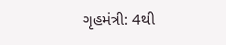ગૃહમંત્રી: 4થી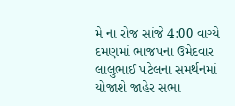મે ના રોજ સાંજે 4:00 વાગ્‍યે દમણમાં ભાજપના ઉમેદવાર લાલુભાઈ પટેલના સમર્થનમાં યોજાશે જાહેર સભા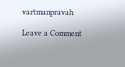vartmanpravah

Leave a Comment